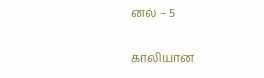னல் – 5

காலியான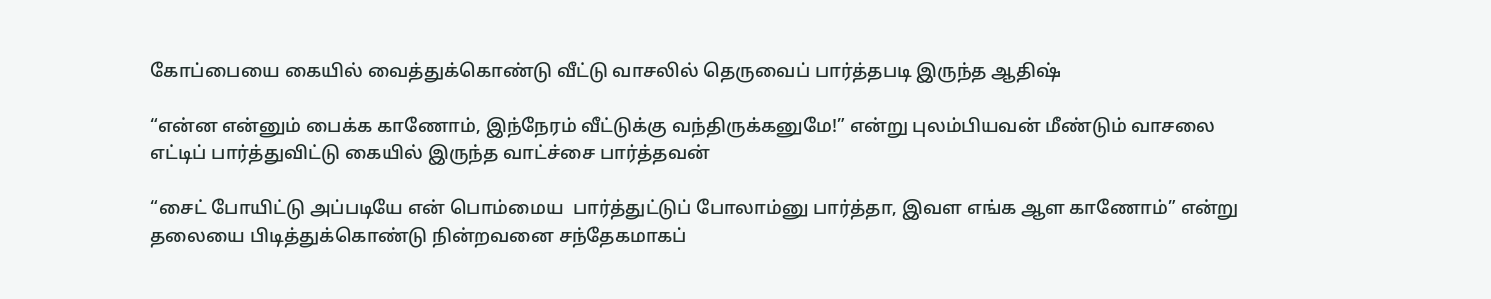கோப்பையை கையில் வைத்துக்கொண்டு வீட்டு வாசலில் தெருவைப் பார்த்தபடி இருந்த ஆதிஷ்

“என்ன என்னும் பைக்க காணோம், இந்நேரம் வீட்டுக்கு வந்திருக்கனுமே!” என்று புலம்பியவன் மீண்டும் வாசலை எட்டிப் பார்த்துவிட்டு கையில் இருந்த வாட்ச்சை பார்த்தவன்

“சைட் போயிட்டு அப்படியே என் பொம்மைய  பார்த்துட்டுப் போலாம்னு பார்த்தா, இவள எங்க ஆள காணோம்” என்று தலையை பிடித்துக்கொண்டு நின்றவனை சந்தேகமாகப்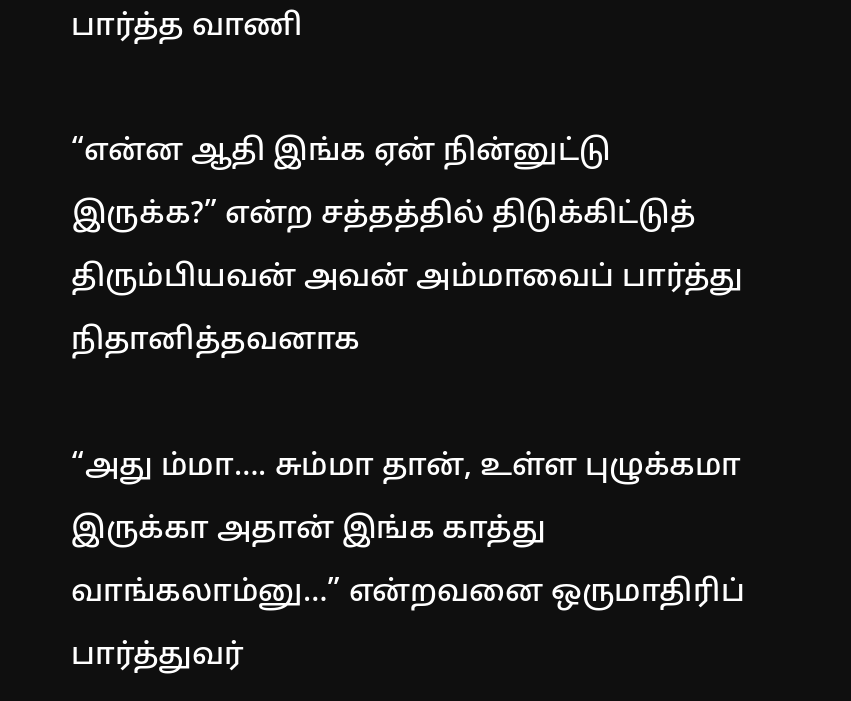பார்த்த வாணி

“என்ன ஆதி இங்க ஏன் நின்னுட்டு இருக்க?” என்ற சத்தத்தில் திடுக்கிட்டுத் திரும்பியவன் அவன் அம்மாவைப் பார்த்து நிதானித்தவனாக

“அது ம்மா…. சும்மா தான், உள்ள புழுக்கமா இருக்கா அதான் இங்க காத்து வாங்கலாம்னு…” என்றவனை ஒருமாதிரிப் பார்த்துவர்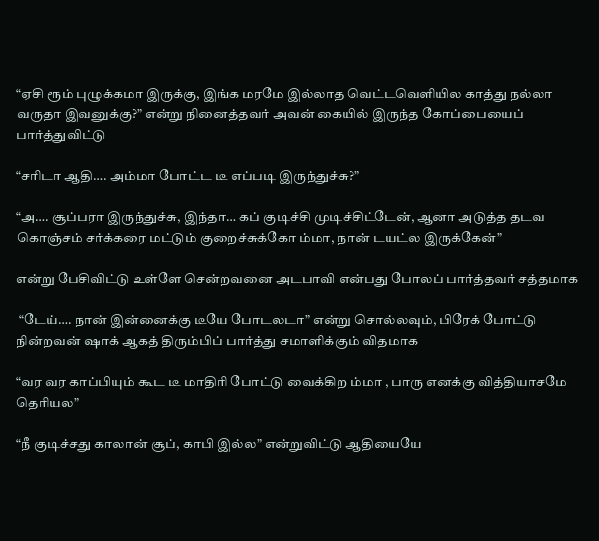“ஏசி ரூம் புழுக்கமா இருக்கு, இங்க மரமே இல்லாத வெட்டவெளியில காத்து நல்லா வருதா இவனுக்கு?” என்று நினைத்தவர் அவன் கையில் இருந்த கோப்பையைப் பார்த்துவிட்டு

“சரிடா ஆதி…. அம்மா போட்ட டீ எப்படி இருந்துச்சு?”

“அ…. சூப்பரா இருந்துச்சு, இந்தா… கப் குடிச்சி முடிச்சிட்டேன், ஆனா அடுத்த தடவ கொஞ்சம் சர்க்கரை மட்டும் குறைச்சுக்கோ ம்மா, நான் டயட்ல இருக்கேன்”

என்று பேசிவிட்டு உள்ளே சென்றவனை அடபாவி என்பது போலப் பார்த்தவர் சத்தமாக

 “டேய்…. நான் இன்னைக்கு டீயே போடலடா” என்று சொல்லவும், பிரேக் போட்டு நின்றவன் ஷாக் ஆகத் திரும்பிப் பார்த்து சமாளிக்கும் விதமாக

“வர வர காப்பியும் கூட டீ மாதிரி போட்டு வைக்கிற ம்மா , பாரு எனக்கு வித்தியாசமே தெரியல”

“நீ குடிச்சது காலான் சூப், காபி இல்ல” என்றுவிட்டு ஆதியையே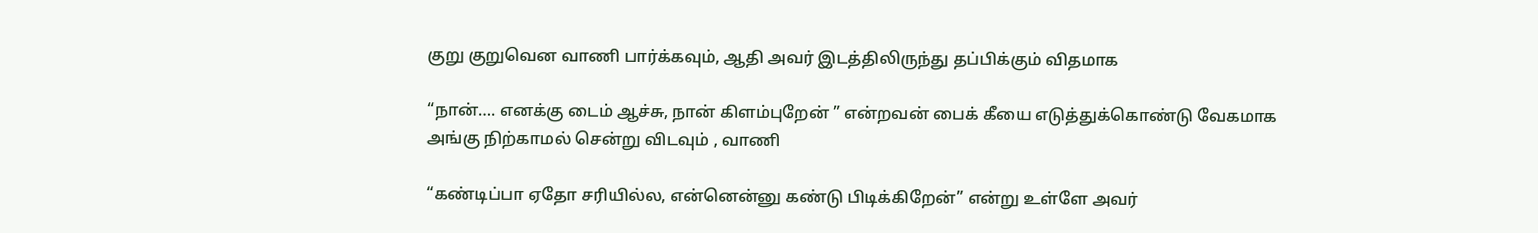குறு குறுவென வாணி பார்க்கவும், ஆதி அவர் இடத்திலிருந்து தப்பிக்கும் விதமாக

“நான்…. எனக்கு டைம் ஆச்சு, நான் கிளம்புறேன் ” என்றவன் பைக் கீயை எடுத்துக்கொண்டு வேகமாக அங்கு நிற்காமல் சென்று விடவும் , வாணி

“கண்டிப்பா ஏதோ சரியில்ல, என்னென்னு கண்டு பிடிக்கிறேன்” என்று உள்ளே அவர்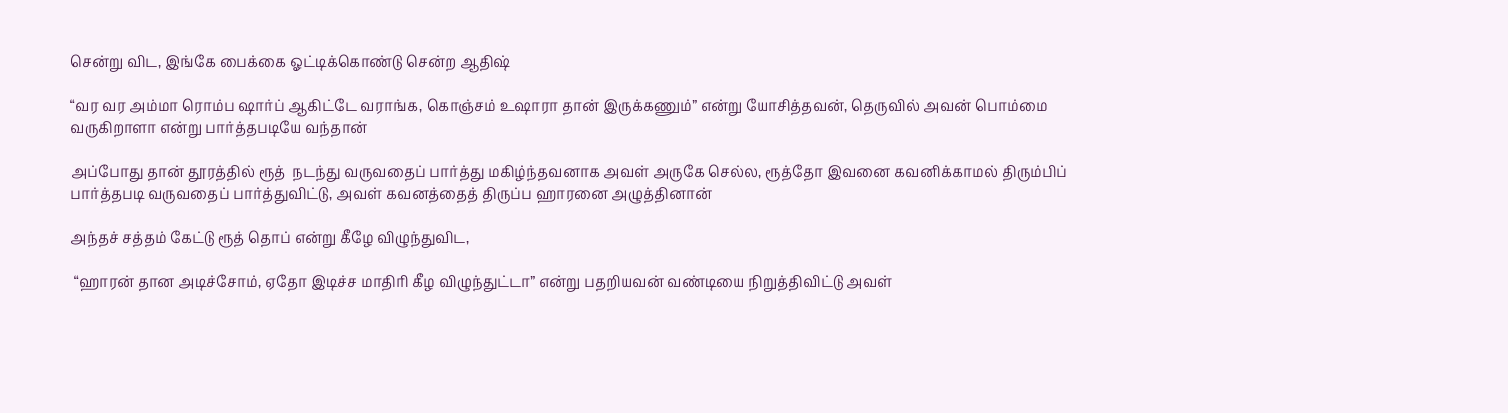சென்று விட, இங்கே பைக்கை ஓட்டிக்கொண்டு சென்ற ஆதிஷ்

“வர வர அம்மா ரொம்ப ஷார்ப் ஆகிட்டே வராங்க, கொஞ்சம் உஷாரா தான் இருக்கணும்” என்று யோசித்தவன், தெருவில் அவன் பொம்மை வருகிறாளா என்று பார்த்தபடியே வந்தான்

அப்போது தான் தூரத்தில் ரூத்  நடந்து வருவதைப் பார்த்து மகிழ்ந்தவனாக அவள் அருகே செல்ல, ரூத்தோ இவனை கவனிக்காமல் திரும்பிப் பார்த்தபடி வருவதைப் பார்த்துவிட்டு, அவள் கவனத்தைத் திருப்ப ஹாரனை அழுத்தினான்

அந்தச் சத்தம் கேட்டு ரூத் தொப் என்று கீழே விழுந்துவிட,

 “ஹாரன் தான அடிச்சோம், ஏதோ இடிச்ச மாதிரி கீழ விழுந்துட்டா” என்று பதறியவன் வண்டியை நிறுத்திவிட்டு அவள்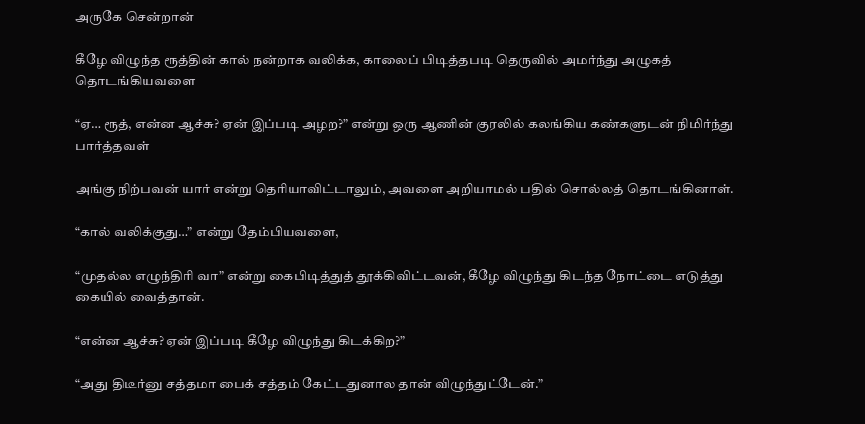அருகே சென்றான்

கீழே விழுந்த ரூத்தின் கால் நன்றாக வலிக்க, காலைப் பிடித்தபடி தெருவில் அமர்ந்து அழுகத் தொடங்கியவளை

“ஏ… ரூத், என்ன ஆச்சு? ஏன் இப்படி அழற?” என்று ஒரு ஆணின் குரலில் கலங்கிய கண்களுடன் நிமிர்ந்து பார்த்தவள்

அங்கு நிற்பவன் யார் என்று தெரியாவிட்டாலும், அவளை அறியாமல் பதில் சொல்லத் தொடங்கினாள்.

“கால் வலிக்குது…” என்று தேம்பியவளை,

“முதல்ல எழுந்திரி வா” என்று கைபிடித்துத் தூக்கிவிட்டவன், கீழே விழுந்து கிடந்த நோட்டை எடுத்து கையில் வைத்தான்.

“என்ன ஆச்சு? ஏன் இப்படி கீழே விழுந்து கிடக்கிற?”

“அது திடீர்னு சத்தமா பைக் சத்தம் கேட்டதுனால தான் விழுந்துட்டேன்.”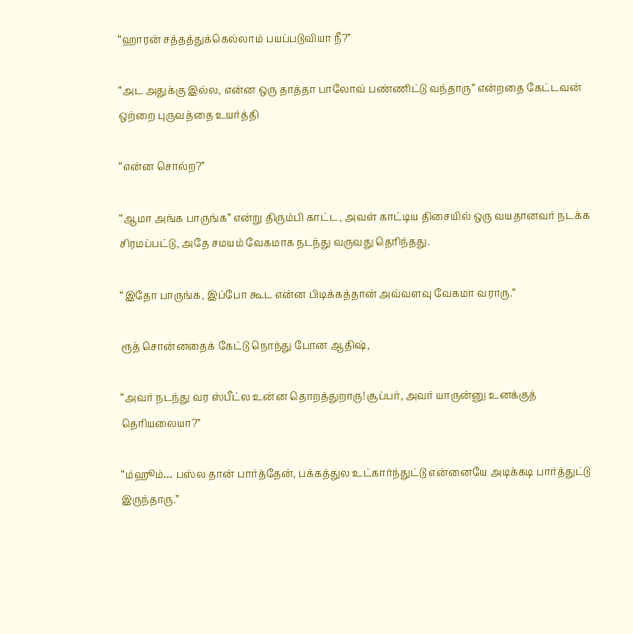“ஹாரன் சத்தத்துக்கெல்லாம் பயப்படுவியா நீ?”

“அட அதுக்கு இல்ல, என்ன ஒரு தாத்தா பாலோவ் பண்ணிட்டு வந்தாரு” என்றதை கேட்டவன் ஒற்றை புருவத்தை உயர்த்தி

“என்ன சொல்ற?”

“ஆமா அங்க பாருங்க” என்று திரும்பி காட்ட, அவள் காட்டிய திசையில் ஒரு வயதானவர் நடக்க சிரமப்பட்டு, அதே சமயம் வேகமாக நடந்து வருவது தெரிந்தது.

“இதோ பாருங்க, இப்போ கூட என்ன பிடிக்கத்தான் அவ்வளவு வேகமா வராரு.”

ரூத் சொன்னதைக் கேட்டு நொந்து போன ஆதிஷ்,

“அவர் நடந்து வர ஸ்பீட்ல உன்ன தொறத்துறாரு! சூப்பர், அவர் யாருன்னு உனக்குத் தெரியலையா?”

“ம்ஹூம்… பஸ்ல தான் பார்த்தேன், பக்கத்துல உட்கார்ந்துட்டு என்னையே அடிக்கடி பார்த்துட்டு இருந்தாரு.”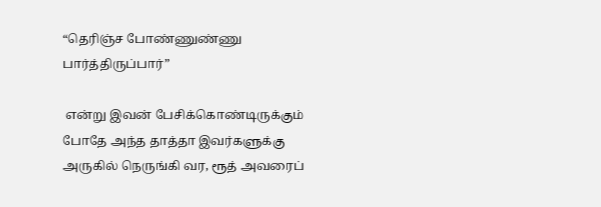“தெரிஞ்ச போண்ணுண்ணு பார்த்திருப்பார்”

 என்று இவன் பேசிக்கொண்டிருக்கும் போதே அந்த தாத்தா இவர்களுக்கு அருகில் நெருங்கி வர, ரூத் அவரைப்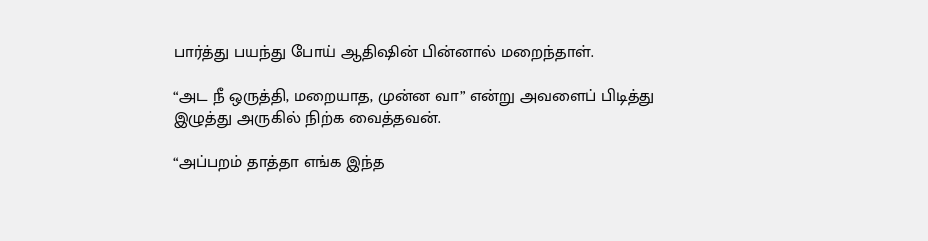பார்த்து பயந்து போய் ஆதிஷின் பின்னால் மறைந்தாள்.

“அட நீ ஒருத்தி, மறையாத, முன்ன வா” என்று அவளைப் பிடித்து இழுத்து அருகில் நிற்க வைத்தவன்.

“அப்பறம் தாத்தா எங்க இந்த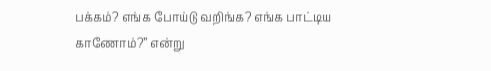பக்கம்? எங்க போய்டு வறிங்க? எங்க பாட்டிய காணோம்?” என்று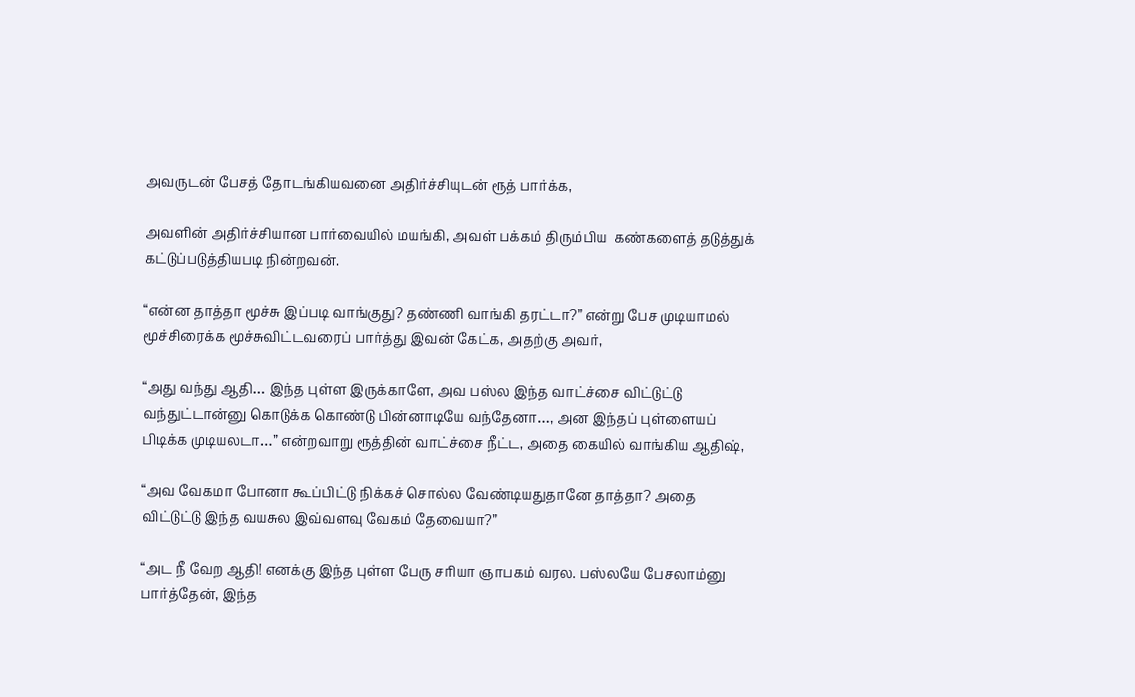அவருடன் பேசத் தோடங்கியவனை அதிர்ச்சியுடன் ரூத் பார்க்க,

அவளின் அதிர்ச்சியான பார்வையில் மயங்கி, அவள் பக்கம் திரும்பிய  கண்களைத் தடுத்துக் கட்டுப்படுத்தியபடி நின்றவன்.

“என்ன தாத்தா மூச்சு இப்படி வாங்குது? தண்ணி வாங்கி தரட்டா?” என்று பேச முடியாமல் மூச்சிரைக்க மூச்சுவிட்டவரைப் பார்த்து இவன் கேட்க, அதற்கு அவர்,

“அது வந்து ஆதி… இந்த புள்ள இருக்காளே, அவ பஸ்ல இந்த வாட்ச்சை விட்டுட்டு வந்துட்டான்னு கொடுக்க கொண்டு பின்னாடியே வந்தேனா…, அன இந்தப் புள்ளையப் பிடிக்க முடியலடா…” என்றவாறு ரூத்தின் வாட்ச்சை நீட்ட, அதை கையில் வாங்கிய ஆதிஷ்,

“அவ வேகமா போனா கூப்பிட்டு நிக்கச் சொல்ல வேண்டியதுதானே தாத்தா? அதை விட்டுட்டு இந்த வயசுல இவ்வளவு வேகம் தேவையா?”

“அட நீ வேற ஆதி! எனக்கு இந்த புள்ள பேரு சரியா ஞாபகம் வரல. பஸ்லயே பேசலாம்னு பார்த்தேன், இந்த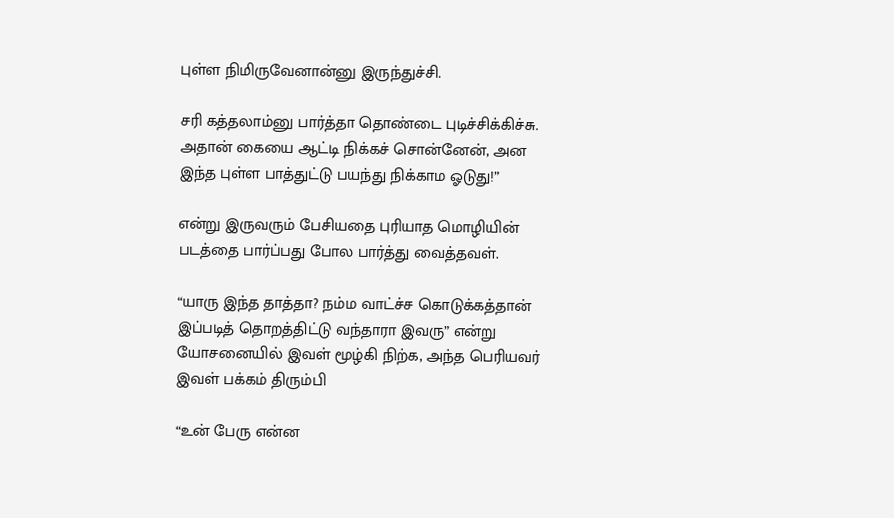புள்ள நிமிருவேனான்னு இருந்துச்சி.

சரி கத்தலாம்னு பார்த்தா தொண்டை புடிச்சிக்கிச்சு. அதான் கையை ஆட்டி நிக்கச் சொன்னேன், அன இந்த புள்ள பாத்துட்டு பயந்து நிக்காம ஓடுது!”

என்று இருவரும் பேசியதை புரியாத மொழியின் படத்தை பார்ப்பது போல பார்த்து வைத்தவள்.

“யாரு இந்த தாத்தா? நம்ம வாட்ச்ச கொடுக்கத்தான் இப்படித் தொறத்திட்டு வந்தாரா இவரு” என்று யோசனையில் இவள் மூழ்கி நிற்க, அந்த பெரியவர் இவள் பக்கம் திரும்பி

“உன் பேரு என்ன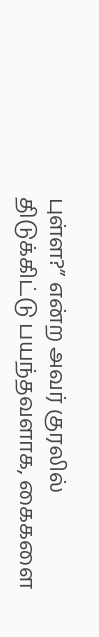புள்ள?” என்ற அவர் குரலில் திடுக்கிட்டு பயந்தவளாக, கைகளை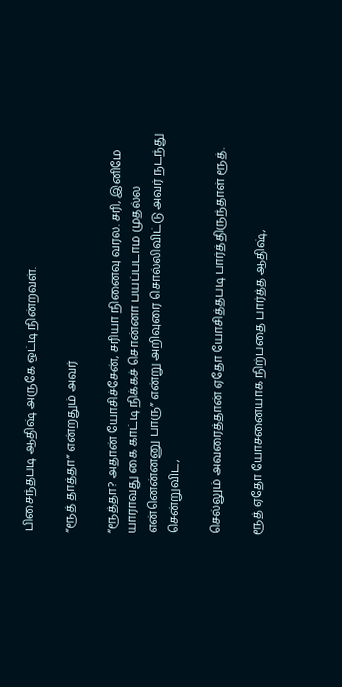பிசைந்தபடி ஆதிஷ் அருகே ஒட்டி நின்றவள்.

“ரூத் தாத்தா” என்றதும் அவர்

“ரூத்தா? அதான் யோசிச்சேன், சரியா நினைவு வரல. சரி, இனிமே யாராவது கை காட்டி நிக்கச் சொன்னா பயப்படாம முதல்ல என்னென்னனு பாரு” என்று அறிவுரை சொல்லிவிட்டு அவர் நடந்து சென்றுவிட,

செல்லும் அவரைத்தான் ஏதோ யோசித்தபடி பார்த்திருந்தாள் ரூத்.

ரூத் ஏதோ யோசனையாக நிற்பதை பார்த்த ஆதிஷ்,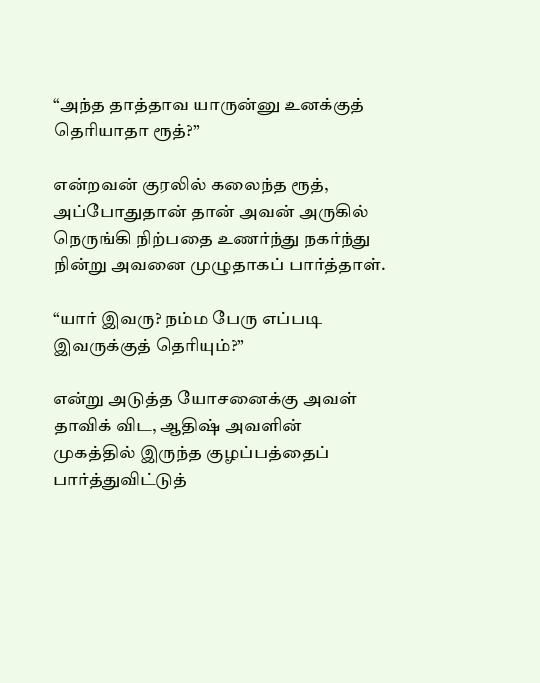“அந்த தாத்தாவ யாருன்னு உனக்குத் தெரியாதா ரூத்?”

என்றவன் குரலில் கலைந்த ரூத், அப்போதுதான் தான் அவன் அருகில் நெருங்கி நிற்பதை உணர்ந்து நகர்ந்து நின்று அவனை முழுதாகப் பார்த்தாள்.

“யார் இவரு? நம்ம பேரு எப்படி இவருக்குத் தெரியும்?”

என்று அடுத்த யோசனைக்கு அவள் தாவிக் விட, ஆதிஷ் அவளின் முகத்தில் இருந்த குழப்பத்தைப் பார்த்துவிட்டுத்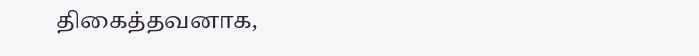திகைத்தவனாக,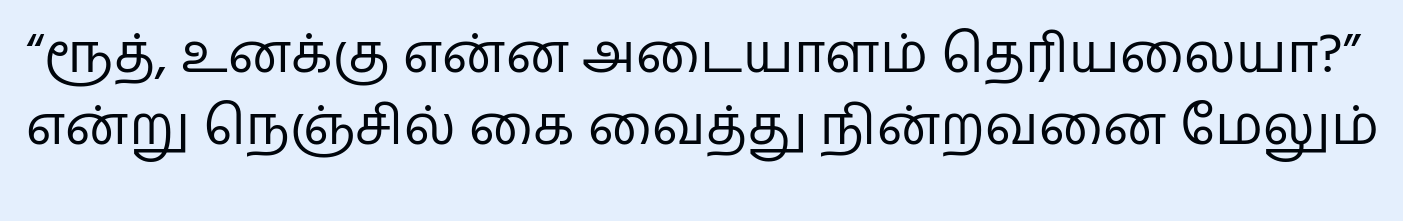“ரூத், உனக்கு என்ன அடையாளம் தெரியலையா?” என்று நெஞ்சில் கை வைத்து நின்றவனை மேலும்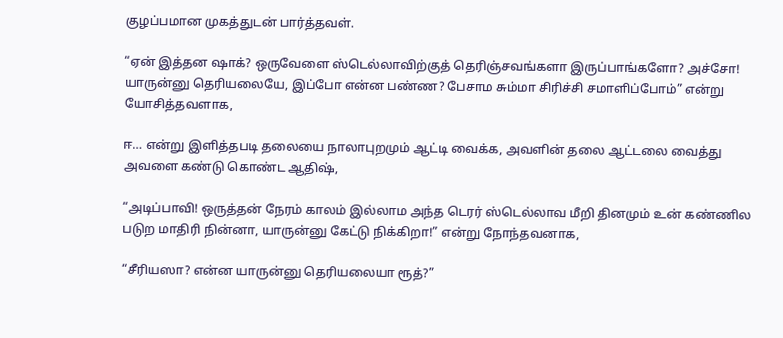குழப்பமான முகத்துடன் பார்த்தவள்.

“ஏன் இத்தன ஷாக்? ஒருவேளை ஸ்டெல்லாவிற்குத் தெரிஞ்சவங்களா இருப்பாங்களோ? அச்சோ! யாருன்னு தெரியலையே, இப்போ என்ன பண்ண? பேசாம சும்மா சிரிச்சி சமாளிப்போம்” என்று யோசித்தவளாக,

ஈ… என்று இளித்தபடி தலையை நாலாபுறமும் ஆட்டி வைக்க, அவளின் தலை ஆட்டலை வைத்து அவளை கண்டு கொண்ட ஆதிஷ்,

“அடிப்பாவி! ஒருத்தன் நேரம் காலம் இல்லாம அந்த டெரர் ஸ்டெல்லாவ மீறி தினமும் உன் கண்ணில படுற மாதிரி நின்னா, யாருன்னு கேட்டு நிக்கிறா!” என்று நோந்தவனாக,

“சீரியஸா? என்ன யாருன்னு தெரியலையா ரூத்?”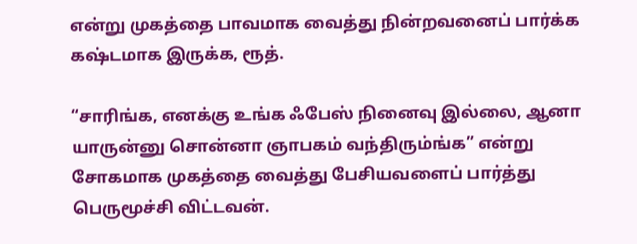என்று முகத்தை பாவமாக வைத்து நின்றவனைப் பார்க்க கஷ்டமாக இருக்க, ரூத்.

“சாரிங்க, எனக்கு உங்க ஃபேஸ் நினைவு இல்லை, ஆனா யாருன்னு சொன்னா ஞாபகம் வந்திரும்ங்க” என்று சோகமாக முகத்தை வைத்து பேசியவளைப் பார்த்து பெருமூச்சி விட்டவன்.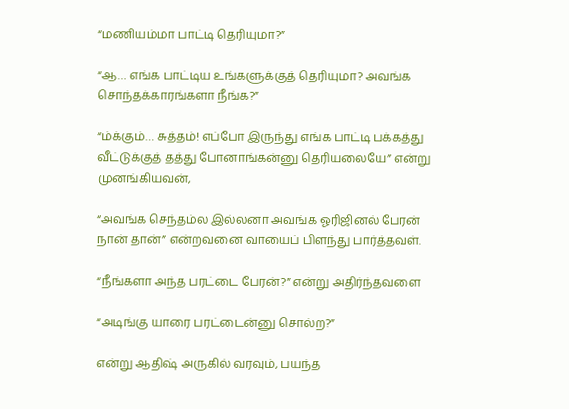“மணியம்மா பாட்டி தெரியுமா?”

“ஆ… எங்க பாட்டிய உங்களுக்குத் தெரியுமா? அவங்க சொந்தக்காரங்களா நீங்க?”

“ம்க்கும்… சுத்தம்! எப்போ இருந்து எங்க பாட்டி பக்கத்து வீட்டுக்குத் தத்து போனாங்கன்னு தெரியலையே” என்று முனங்கியவன்,

“அவங்க செந்தம்ல இல்லனா அவங்க ஓரிஜினல் பேரன் நான் தான்” என்றவனை வாயைப் பிளந்து பார்த்தவள்.

“நீங்களா அந்த பரட்டை பேரன்?” என்று அதிர்ந்தவளை

“அடிங்கு யாரை பரட்டைன்னு சொல்ற?”

என்று ஆதிஷ் அருகில் வரவும், பயந்த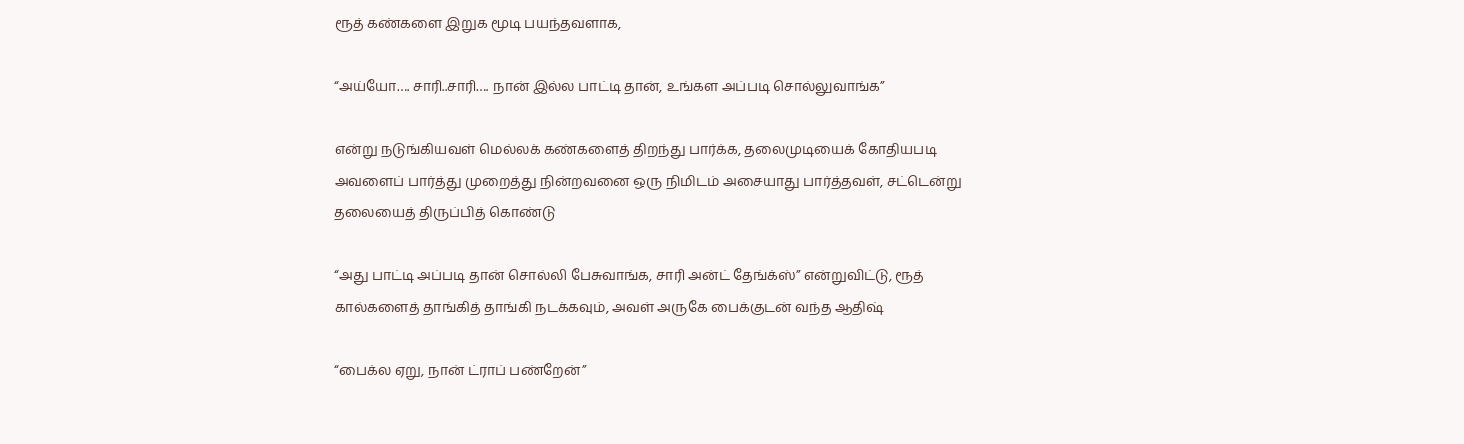ரூத் கண்களை இறுக மூடி பயந்தவளாக,

“அய்யோ…. சாரி..சாரி…. நான் இல்ல பாட்டி தான், உங்கள அப்படி சொல்லுவாங்க”

என்று நடுங்கியவள் மெல்லக் கண்களைத் திறந்து பார்க்க, தலைமுடியைக் கோதியபடி அவளைப் பார்த்து முறைத்து நின்றவனை ஒரு நிமிடம் அசையாது பார்த்தவள், சட்டென்று தலையைத் திருப்பித் கொண்டு

“அது பாட்டி அப்படி தான் சொல்லி பேசுவாங்க, சாரி அன்ட் தேங்க்ஸ்” என்றுவிட்டு, ரூத் கால்களைத் தாங்கித் தாங்கி நடக்கவும், அவள் அருகே பைக்குடன் வந்த ஆதிஷ்

“பைக்ல ஏறு, நான் ட்ராப் பண்றேன்”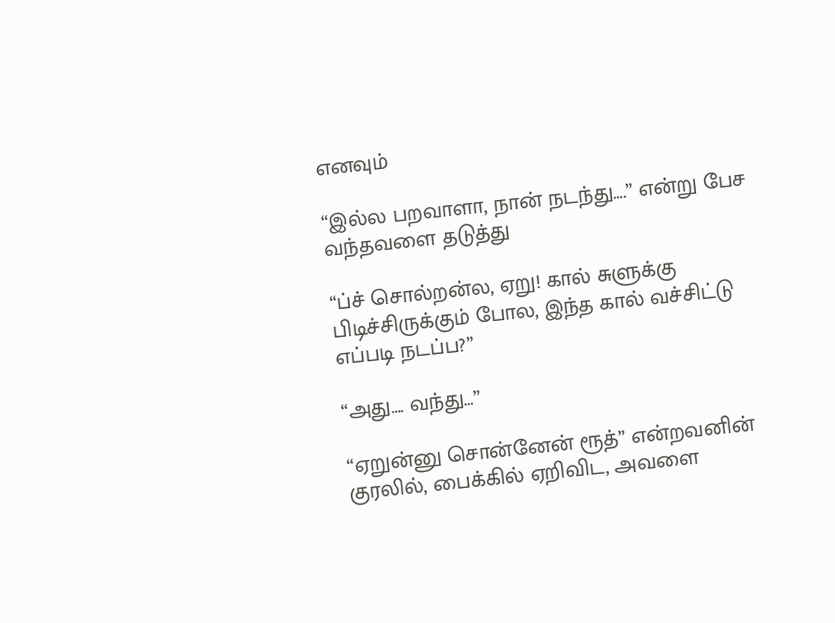எனவும்

“இல்ல பறவாளா, நான் நடந்து….” என்று பேச வந்தவளை தடுத்து

“ப்ச் சொல்றன்ல, ஏறு! கால் சுளுக்கு பிடிச்சிருக்கும் போல, இந்த கால் வச்சிட்டு எப்படி நடப்ப?”

“அது…. வந்து…”

“ஏறுன்னு சொன்னேன் ரூத்” என்றவனின் குரலில், பைக்கில் ஏறிவிட, அவளை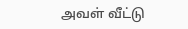அவள் வீட்டு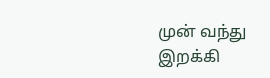முன் வந்து இறக்கி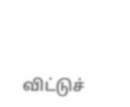விட்டுச்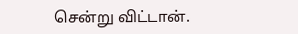சென்று விட்டான்.